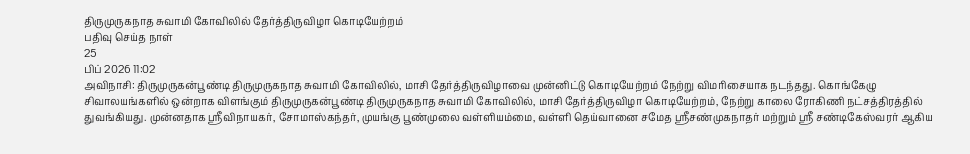திருமுருகநாத சுவாமி கோவிலில் தேர்த்திருவிழா கொடியேற்றம்
பதிவு செய்த நாள்
25
பிப் 2026 11:02
அவிநாசி: திருமுருகன்பூண்டி திருமுருகநாத சுவாமி கோவிலில், மாசி தேர்த்திருவிழாவை முன்னிட்டு கொடியேற்றம் நேற்று விமரிசையாக நடந்தது. கொங்கேழு சிவாலயங்களில் ஒன்றாக விளங்கும் திருமுருகன்பூண்டி திருமுருகநாத சுவாமி கோவிலில், மாசி தேர்த்திருவிழா கொடியேற்றம், நேற்று காலை ரோகிணி நட்சத்திரத்தில் துவங்கியது. முன்னதாக ஸ்ரீவிநாயகர், சோமாஸ்கந்தர், முயங்கு பூண்முலை வள்ளியம்மை, வள்ளி தெய்வானை சமேத ஸ்ரீசண்முகநாதர் மற்றும் ஸ்ரீ சண்டிகேஸ்வரர் ஆகிய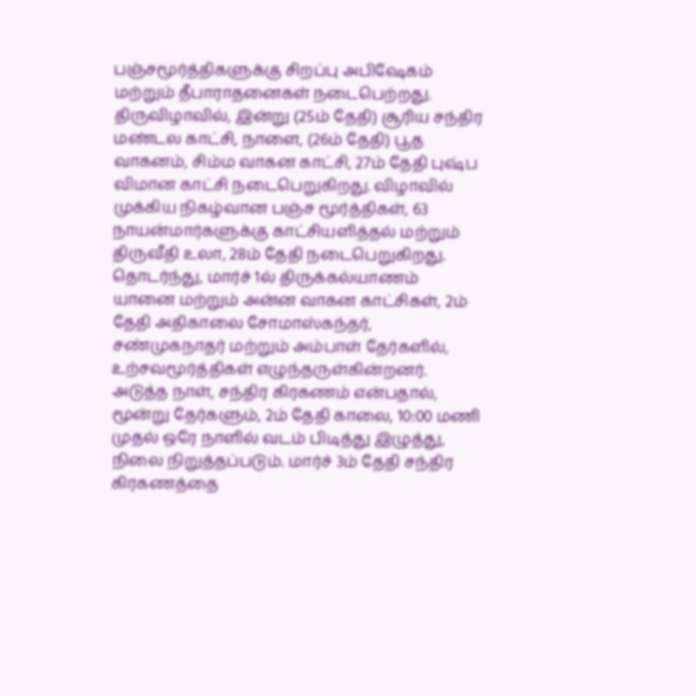பஞ்சமூர்த்திகளுக்கு சிறப்பு அபிஷேகம் மற்றும் தீபாராதனைகள் நடைபெற்றது. திருவிழாவில், இன்று (25ம் தேதி) சூரிய சந்திர மண்டல காட்சி, நாளை, (26ம் தேதி) பூத வாகனம், சிம்ம வாகன காட்சி, 27ம் தேதி புஷ்ப விமான காட்சி நடைபெறுகிறது. விழாவில் முக்கிய நிகழ்வான பஞ்ச மூர்த்திகள், 63 நாயன்மார்களுக்கு காட்சியளித்தல் மற்றும் திருவீதி உலா, 28ம் தேதி நடைபெறுகிறது. தொடர்ந்து, மார்ச் 1ல் திருக்கல்யாணம் யானை மற்றும் அன்ன வாகன காட்சிகள், 2ம் தேதி அதிகாலை சோமாஸ்கந்தர், சண்முகநாதர் மற்றும் அம்பாள் தேர்களில், உற்சவமூர்த்திகள் எழுந்தருள்கின்றனர். அடுத்த நாள், சந்திர கிரகணம் என்பதால், மூன்று தேர்களும், 2ம் தேதி காலை, 10:00 மணி முதல் ஒரே நாளில் வடம் பிடித்து இழுத்து, நிலை நிறுத்தப்படும். மார்ச் 3ம் தேதி சந்திர கிரகணத்தை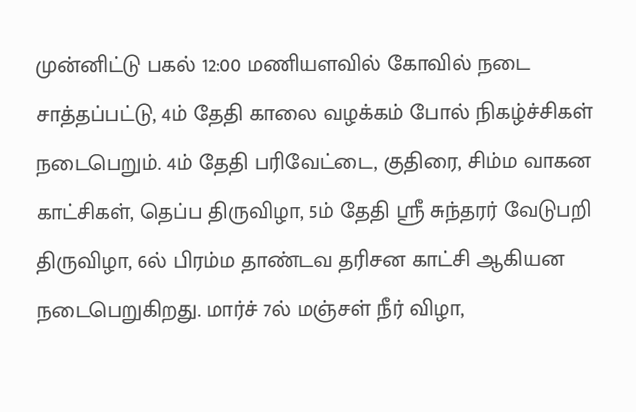முன்னிட்டு பகல் 12:00 மணியளவில் கோவில் நடை சாத்தப்பட்டு, 4ம் தேதி காலை வழக்கம் போல் நிகழ்ச்சிகள் நடைபெறும். 4ம் தேதி பரிவேட்டை, குதிரை, சிம்ம வாகன காட்சிகள், தெப்ப திருவிழா, 5ம் தேதி ஸ்ரீ சுந்தரர் வேடுபறி திருவிழா, 6ல் பிரம்ம தாண்டவ தரிசன காட்சி ஆகியன நடைபெறுகிறது. மார்ச் 7ல் மஞ்சள் நீர் விழா,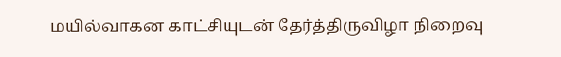மயில்வாகன காட்சியுடன் தேர்த்திருவிழா நிறைவு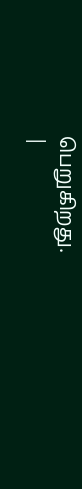பெறுகிறது.
|